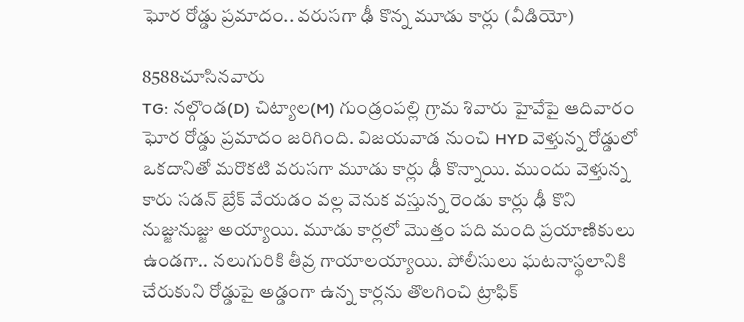ఘోర రోడ్డు ప్రమాదం.. వరుసగా ఢీ కొన్న మూడు కార్లు (వీడియో)

8588చూసినవారు
TG: నల్గొండ(D) చిట్యాల(M) గుండ్రంపల్లి గ్రామ శివారు హైవేపై ఆదివారం ఘోర రోడ్డు ప్రమాదం జరిగింది. విజయవాడ నుంచి HYD వెళ్తున్న రోడ్డులో ఒకదానితో మరొకటి వరుసగా మూడు కార్లు ఢీ కొన్నాయి. ముందు వెళ్తున్న కారు సడన్ బ్రేక్ వేయడం వల్ల వెనుక వస్తున్న రెండు కార్లు ఢీ కొని నుజ్జునుజ్జు అయ్యాయి. మూడు కార్లలో మొత్తం పది మంది ప్రయాణికులు ఉండగా.. నలుగురికి తీవ్ర గాయాలయ్యాయి. పోలీసులు ఘటనాస్థలానికి చేరుకుని రోడ్డుపై అడ్డంగా ఉన్న కార్లను తొలగించి ట్రాఫిక్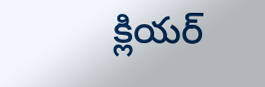క్లియర్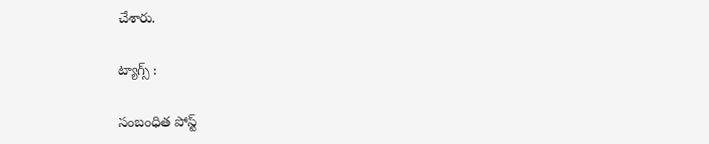చేశారు.

ట్యాగ్స్ :

సంబంధిత పోస్ట్